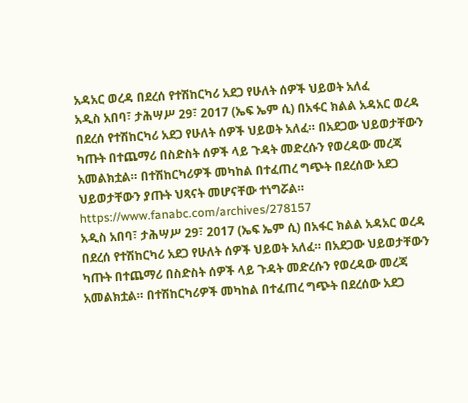አዳአር ወረዳ በደረሰ የተሽከርካሪ አደጋ የሁለት ሰዎች ህይወት አለፈ
አዲስ አበባ፣ ታሕሣሥ 29፣ 2017 (ኤፍ ኤም ሲ) በአፋር ክልል አዳአር ወረዳ በደረሰ የተሽከርካሪ አደጋ የሁለት ሰዎች ህይወት አለፈ። በአደጋው ህይወታቸውን ካጡት በተጨማሪ በስድስት ሰዎች ላይ ጉዳት መድረሱን የወረዳው መረጃ አመልክቷል። በተሽከርካሪዎች መካከል በተፈጠረ ግጭት በደረሰው አደጋ ህይወታቸውን ያጡት ህጻናት መሆናቸው ተነግሯል።
https://www.fanabc.com/archives/278157
አዲስ አበባ፣ ታሕሣሥ 29፣ 2017 (ኤፍ ኤም ሲ) በአፋር ክልል አዳአር ወረዳ በደረሰ የተሽከርካሪ አደጋ የሁለት ሰዎች ህይወት አለፈ። በአደጋው ህይወታቸውን ካጡት በተጨማሪ በስድስት ሰዎች ላይ ጉዳት መድረሱን የወረዳው መረጃ አመልክቷል። በተሽከርካሪዎች መካከል በተፈጠረ ግጭት በደረሰው አደጋ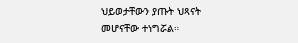ህይወታቸውን ያጡት ህጻናት መሆናቸው ተነግሯል።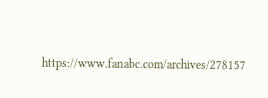https://www.fanabc.com/archives/278157